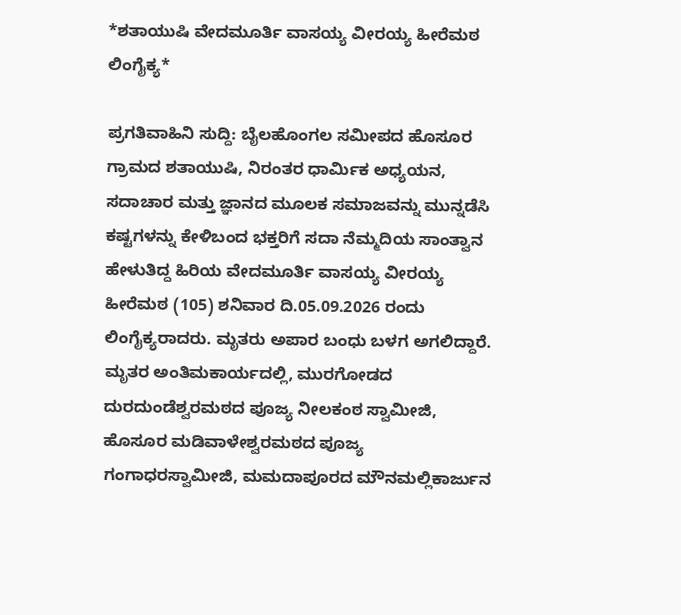*ಶತಾಯುಷಿ ವೇದಮೂರ್ತಿ ವಾಸಯ್ಯ ವೀರಯ್ಯ ಹೀರೆಮಠ ಲಿಂಗೈಕ್ಯ*

ಪ್ರಗತಿವಾಹಿನಿ ಸುದ್ದಿ: ಬೈಲಹೊಂಗಲ ಸಮೀಪದ ಹೊಸೂರ ಗ್ರಾಮದ ಶತಾಯುಷಿ, ನಿರಂತರ ಧಾರ್ಮಿಕ ಅಧ್ಯಯನ, ಸದಾಚಾರ ಮತ್ತು ಜ್ಞಾನದ ಮೂಲಕ ಸಮಾಜವನ್ನು ಮುನ್ನಡೆಸಿ ಕಷ್ಟಗಳನ್ನು ಕೇಳಿಬಂದ ಭಕ್ತರಿಗೆ ಸದಾ ನೆಮ್ಮದಿಯ ಸಾಂತ್ವಾನ ಹೇಳುತಿದ್ದ ಹಿರಿಯ ವೇದಮೂರ್ತಿ ವಾಸಯ್ಯ ವೀರಯ್ಯ ಹೀರೆಮಠ (105) ಶನಿವಾರ ದಿ.05.09.2026 ರಂದು ಲಿಂಗೈಕ್ಯರಾದರು. ಮೃತರು ಅಪಾರ ಬಂಧು ಬಳಗ ಅಗಲಿದ್ದಾರೆ. ಮೃತರ ಅಂತಿಮ‌ಕಾರ್ಯದಲ್ಲಿ, ಮುರಗೋಡದ‌ ದುರದುಂಡೆಶ್ವರ‌ಮಠದ ಪೂಜ್ಯ ನೀಲಕಂಠ ಸ್ವಾಮೀಜಿ, ಹೊಸೂರ ‌ಮಡಿವಾಳೇಶ್ವರಮಠದ‌ ಪೂಜ್ಯ ಗಂಗಾಧರ‌ಸ್ವಾಮೀಜಿ, ಮಮದಾಪೂರದ‌‌ ಮೌನ‌ಮಲ್ಲಿಕಾರ್ಜುನ‌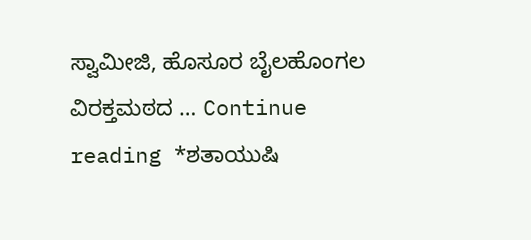ಸ್ವಾಮೀಜಿ, ಹೊಸೂರ ಬೈಲಹೊಂಗಲ ವಿರಕ್ತಮಠದ … Continue reading *ಶತಾಯುಷಿ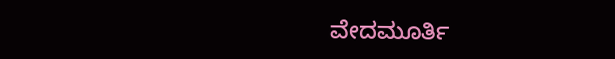ವೇದಮೂರ್ತಿ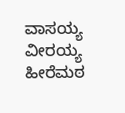ವಾಸಯ್ಯ ವೀರಯ್ಯ ಹೀರೆಮಠ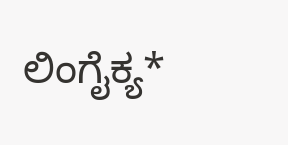ಲಿಂಗೈಕ್ಯ*